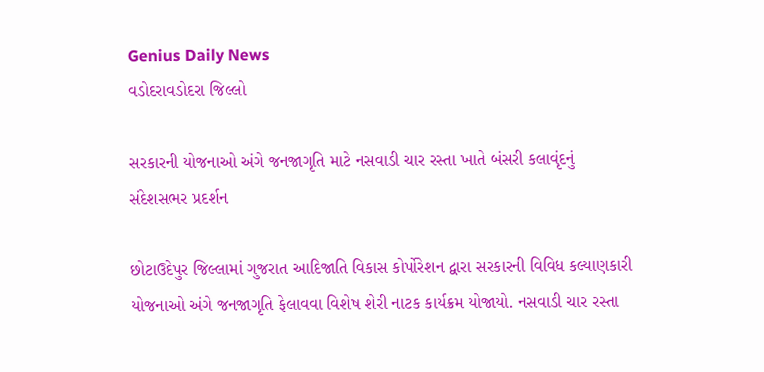Genius Daily News
વડોદરાવડોદરા જિલ્લો

સરકારની યોજનાઓ અંગે જનજાગૃતિ માટે નસવાડી ચાર રસ્તા ખાતે બંસરી કલાવૃંદનું સંદેશસભર પ્રદર્શન

છોટાઉદેપુર જિલ્લામાં ગુજરાત આદિજાતિ વિકાસ કોર્પોરેશન દ્વારા સરકારની વિવિધ કલ્યાણકારી યોજનાઓ અંગે જનજાગૃતિ ફેલાવવા વિશેષ શેરી નાટક કાર્યક્રમ યોજાયો. નસવાડી ચાર રસ્તા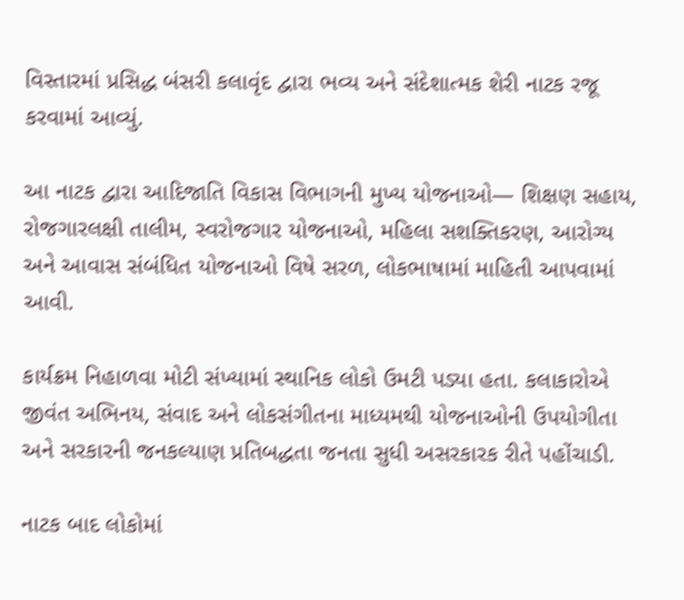વિસ્તારમાં પ્રસિદ્ધ બંસરી કલાવૃંદ દ્વારા ભવ્ય અને સંદેશાત્મક શેરી નાટક રજૂ કરવામાં આવ્યું.

આ નાટક દ્વારા આદિજાતિ વિકાસ વિભાગની મુખ્ય યોજનાઓ— શિક્ષણ સહાય, રોજગારલક્ષી તાલીમ, સ્વરોજગાર યોજનાઓ, મહિલા સશક્તિકરણ, આરોગ્ય અને આવાસ સંબંધિત યોજનાઓ વિષે સરળ, લોકભાષામાં માહિતી આપવામાં આવી.

કાર્યક્રમ નિહાળવા મોટી સંખ્યામાં સ્થાનિક લોકો ઉમટી પડ્યા હતા. કલાકારોએ જીવંત અભિનય, સંવાદ અને લોકસંગીતના માધ્યમથી યોજનાઓની ઉપયોગીતા અને સરકારની જનકલ્યાણ પ્રતિબદ્ધતા જનતા સુધી અસરકારક રીતે પહોંચાડી.

નાટક બાદ લોકોમાં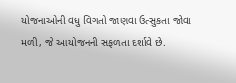યોજનાઓની વધુ વિગતો જાણવા ઉત્સુકતા જોવા મળી, જે આયોજનની સફળતા દર્શાવે છે.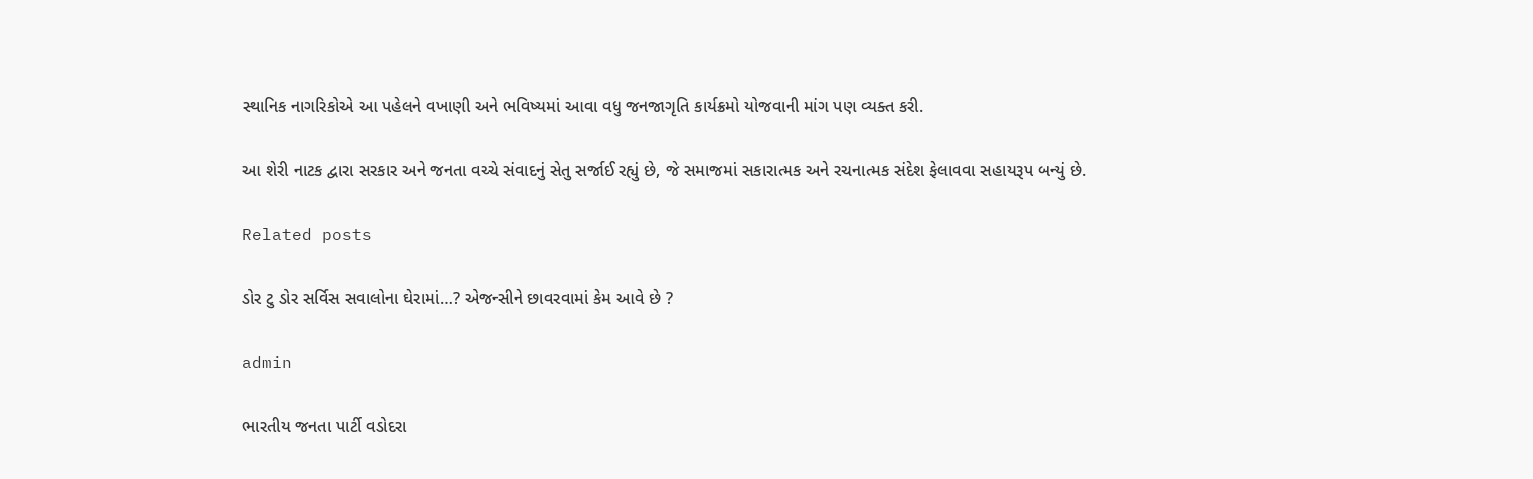સ્થાનિક નાગરિકોએ આ પહેલને વખાણી અને ભવિષ્યમાં આવા વધુ જનજાગૃતિ કાર્યક્રમો યોજવાની માંગ પણ વ્યક્ત કરી.

આ શેરી નાટક દ્વારા સરકાર અને જનતા વચ્ચે સંવાદનું સેતુ સર્જાઈ રહ્યું છે, જે સમાજમાં સકારાત્મક અને રચનાત્મક સંદેશ ફેલાવવા સહાયરૂપ બન્યું છે.

Related posts

ડોર ટુ ડોર સર્વિસ સવાલોના ઘેરામાં…? એજન્સીને છાવરવામાં કેમ આવે છે ?

admin

ભારતીય જનતા પાર્ટી વડોદરા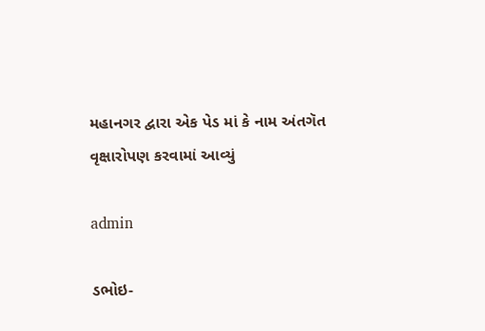મહાનગર દ્વારા એક પેડ માં કે નામ અંતગૅત વૃક્ષારોપણ કરવામાં આવ્યું

admin

ડભોઇ-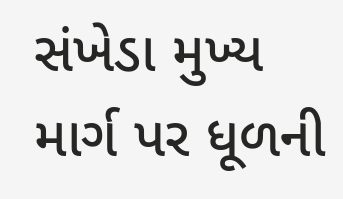સંખેડા મુખ્ય માર્ગ પર ધૂળની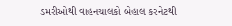ડમરીઓથી વાહનચાલકો બેહાલ કરનેટથી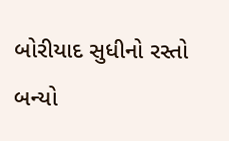બોરીયાદ સુધીનો રસ્તો બન્યો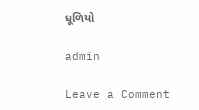ધૂળિયો

admin

Leave a Comment